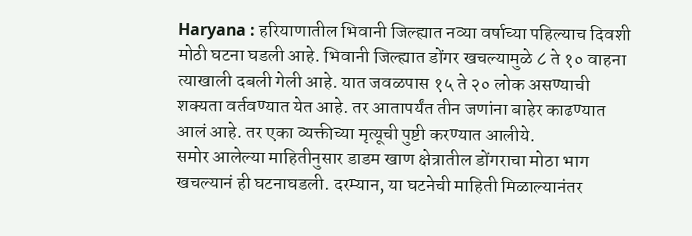Haryana : हरियाणातील भिवानी जिल्ह्यात नव्या वर्षाच्या पहिल्याच दिवशी मोठी घटना घडली आहे. भिवानी जिल्ह्यात डोंगर खचल्यामुळे ८ ते १० वाहना त्याखाली दबली गेली आहे. यात जवळपास १५ ते २० लोक असण्याची शक्यता वर्तवण्यात येत आहे. तर आतापर्यंत तीन जणांना बाहेर काढण्यात आलं आहे. तर एका व्यक्तीच्या मृत्यूची पुष्टी करण्यात आलीये.
समोर आलेल्या माहितीनुसार डाडम खाण क्षेत्रातील डोंगराचा मोठा भाग खचल्यानं ही घटनाघडली. दरम्यान, या घटनेची माहिती मिळाल्यानंतर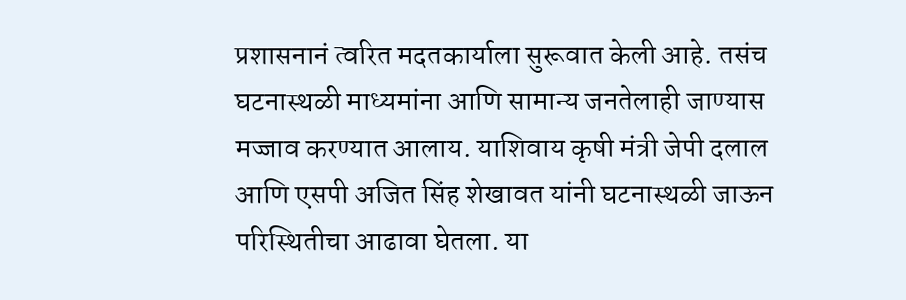प्रशासनानं त्वरित मदतकार्याला सुरूवात केली आहे. तसंच घटनास्थळी माध्यमांना आणि सामान्य जनतेलाही जाण्यास मज्जाव करण्यात आलाय. याशिवाय कृषी मंत्री जेपी दलाल आणि एसपी अजित सिंह शेखावत यांनी घटनास्थळी जाऊन परिस्थितीचा आढावा घेतला. या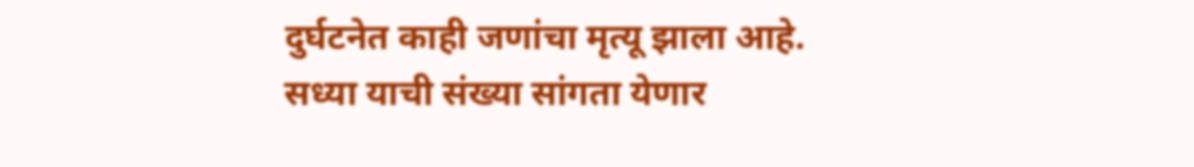दुर्घटनेत काही जणांचा मृत्यू झाला आहे. सध्या याची संख्या सांगता येणार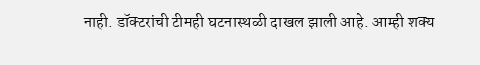नाही. डॉक्टरांची टीमही घटनास्थळी दाखल झाली आहे. आम्ही शक्य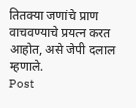तितक्या जणांचे प्राण वाचवण्याचे प्रयत्न करत आहोत, असे जेपी दलाल म्हणाले.
Post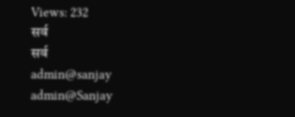Views: 232
सर्व
सर्व
admin@sanjay
admin@Sanjay